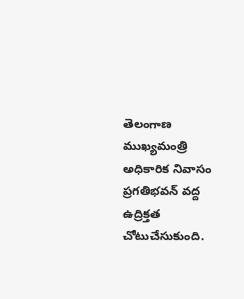తెలంగాణ ముఖ్యమంత్రి అధికారిక నివాసం ప్రగతిభవన్‌ వద్ద ఉద్రిక్తత చోటుచేసుకుంది.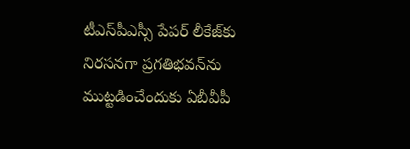టీఎస్‌పీఎస్సీ పేపర్ లీకేజ్‌కు నిరసనగా ప్రగతిభవన్‌ను ముట్టడించేందుకు ఏబీవీపీ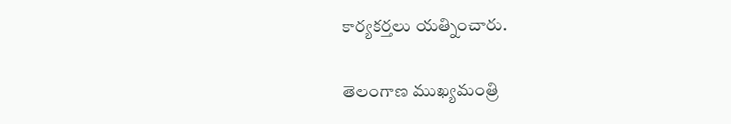కార్యకర్తలు యత్నించారు.

తెలంగాణ ముఖ్యమంత్రి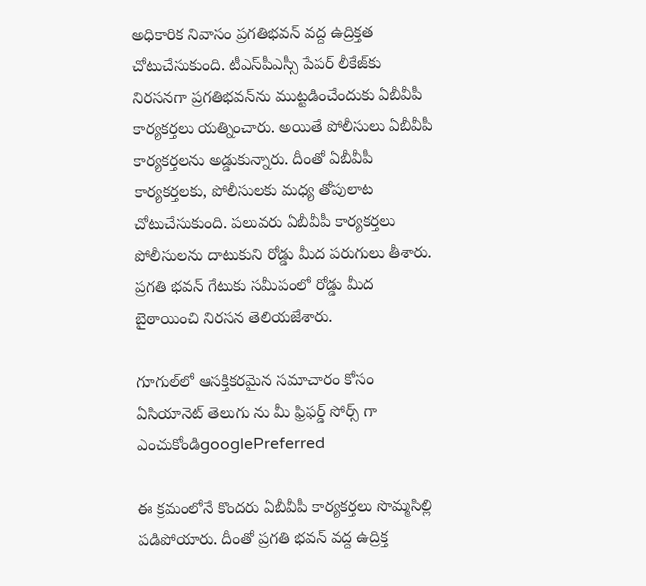అధికారిక నివాసం ప్రగతిభవన్‌ వద్ద ఉద్రిక్తత చోటుచేసుకుంది. టీఎస్‌పీఎస్సీ పేపర్ లీకేజ్‌కు నిరసనగా ప్రగతిభవన్‌ను ముట్టడించేందుకు ఏబీవీపీ కార్యకర్తలు యత్నించారు. అయితే పోలీసులు ఏబీవీపీ కార్యకర్తలను అడ్డుకున్నారు. దీంతో ఏబీవీపీ కార్యకర్తలకు, పోలీసులకు మధ్య తోపులాట చోటుచేసుకుంది. పలువరు ఏబీవీపీ కార్యకర్తలు పోలీసులను దాటుకుని రోడ్డు మీద పరుగులు తీశారు. ప్రగతి భవన్ గేటుకు సమీపంలో రోడ్డు మీద బైఠాయించి నిరసన తెలియజేశారు.

గూగుల్‌లో ఆసక్తికరమైన సమాచారం కోసం ఏసియానెట్ తెలుగు ను మీ ఫ్రిఫర్డ్ సోర్స్ గా ఎంచుకోండిgooglePreferred

ఈ క్రమంలోనే కొందరు ఏబీవీపీ కార్యకర్తలు సొమ్మసిల్లి పడిపోయారు. దీంతో ప్రగతి భవన్‌ వద్ద ఉద్రిక్త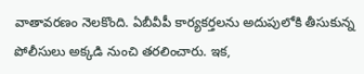వాతావరణం నెలకొంది. ఏబీవీపీ కార్యకర్తలను అదుపులోకి తీసుకున్న పోలీసులు అక్కడి నుంచి తరలించారు. ఇక,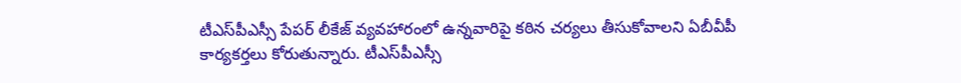టీఎస్‌పీఎస్సీ పేపర్ లీకేజ్ వ్యవహారంలో ఉన్నవారిపై కఠిన చర్యలు తీసుకోవాలని ఏబీవీపీ కార్యకర్తలు కోరుతున్నారు. టీఎస్‌పీఎస్సీ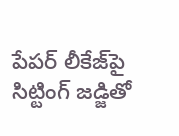పేపర్ లీకేజ్‌పై సిట్టింగ్ జడ్జితో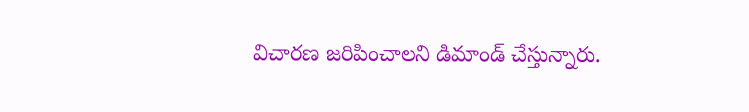విచారణ జరిపించాలని డిమాండ్ చేస్తున్నారు.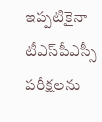ఇప్పటికైనా టీఎస్‌పీఎస్సీ పరీక్షలను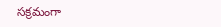సక్రమంగా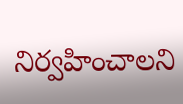నిర్వహించాలని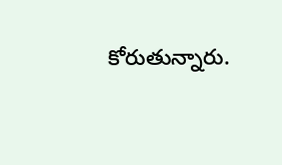కోరుతున్నారు.